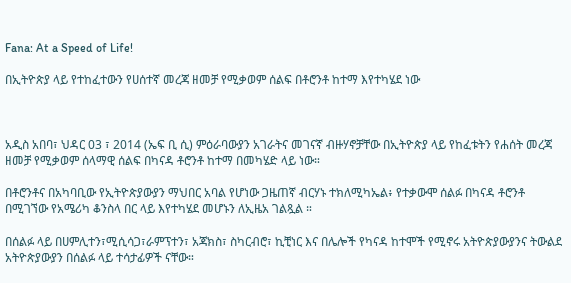Fana: At a Speed of Life!

በኢትዮጵያ ላይ የተከፈተውን የሀሰተኛ መረጃ ዘመቻ የሚቃወም ሰልፍ በቶሮንቶ ከተማ እየተካሄደ ነው



አዲስ አበባ፣ ህዳር 03 ፣ 2014 (ኤፍ ቢ ሲ) ምዕራባውያን አገራትና መገናኛ ብዙሃኖቻቸው በኢትዮጵያ ላይ የከፈቱትን የሐሰት መረጃ ዘመቻ የሚቃወም ሰላማዊ ሰልፍ በካናዳ ቶሮንቶ ከተማ በመካሄድ ላይ ነው።

በቶሮንቶና በአካባቢው የኢትዮጵያውያን ማህበር አባል የሆነው ጋዜጠኛ ብርሃኑ ተክለሚካኤል፥ የተቃውሞ ሰልፉ በካናዳ ቶሮንቶ በሚገኘው የአሜሪካ ቆንስላ በር ላይ እየተካሄደ መሆኑን ለኢዜአ ገልጿል ።

በሰልፉ ላይ በሀምሊተን፣ሚሲሳጋ፣ራምፕተን፣ አጃክስ፣ ስካርብሮ፣ ኪቺነር እና በሌሎች የካናዳ ከተሞች የሚኖሩ አትዮጵያውያንና ትውልደ አትዮጵያውያን በሰልፉ ላይ ተሳታፊዎች ናቸው።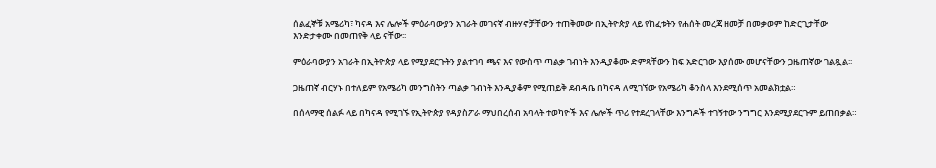ሰልፈኞቹ አሜሪካ፣ ካናዳ እና ሌሎች ምዕራባውያን አገራት መገናኛ ብዙሃኖቻቸውን ተጠቅመው በኢትዮጵያ ላይ የከፈቱትን የሐሰት መረጃ ዘመቻ በመቃወም ከድርጊታቸው እንድታቀሙ በመጠየቅ ላይ ናቸው፡፡

ምዕራባውያን አገራት በኢትዮጵያ ላይ የሚያደርጉትን ያልተገባ ጫና እና የውስጥ ጣልቃ ገብነት እንዲያቆሙ ድምጻቸውን ከፍ አድርገው እያሰሙ መሆናቸውን ጋዜጠኛው ገልጿል፡፡

ጋዜጠኛ ብርሃኑ በተለይም የአሜሪካ መንግስትን ጣልቃ ገብነት እንዲያቆም የሚጠይቅ ደብዳቤ በካናዳ ለሚገኘው የአሜሪካ ቆንስላ እንደሚሰጥ አመልክቷል።

በሰላማዊ ሰልፉ ላይ በካናዳ የሚገኙ የኢትዮጵያ የዳያስፖራ ማህበረሰብ አባላት ተወካዮች እና ሌሎች ጥሪ የተደረገላቸው እንግዶች ተገኝተው ንግግር እንደሚያደርጉም ይጠበቃል።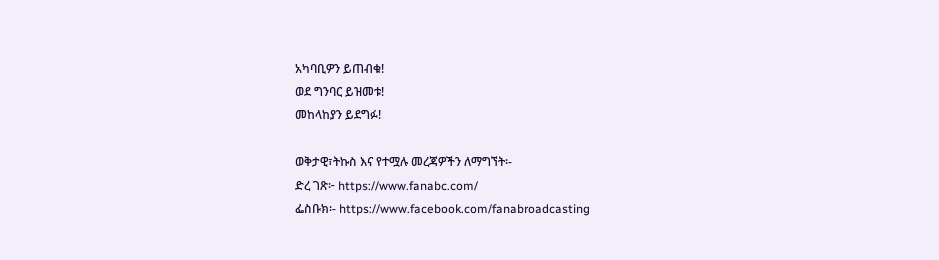አካባቢዎን ይጠብቁ!
ወደ ግንባር ይዝመቱ!
መከላከያን ይደግፉ!

ወቅታዊ፣ትኩስ እና የተሟሉ መረጃዎችን ለማግኘት፡-
ድረ ገጽ፦ https://www.fanabc.com/
ፌስቡክ፡- https://www.facebook.com/fanabroadcasting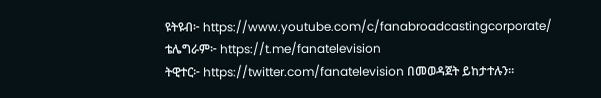ዩትዩብ፦ https://www.youtube.com/c/fanabroadcastingcorporate/
ቴሌግራም፦ https://t.me/fanatelevision
ትዊተር፦ https://twitter.com/fanatelevision በመወዳጀት ይከታተሉን፡፡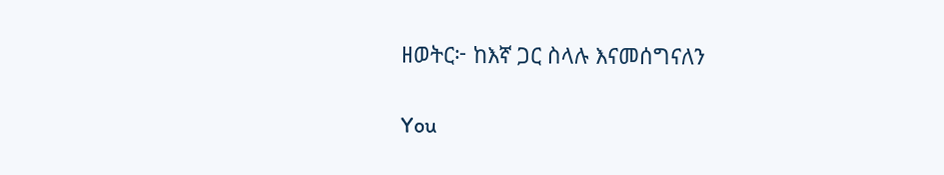ዘወትር፦ ከእኛ ጋር ስላሉ እናመሰግናለን

You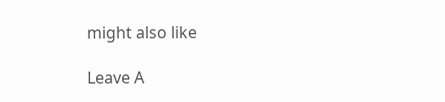might also like

Leave A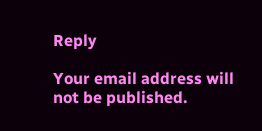Reply

Your email address will not be published.